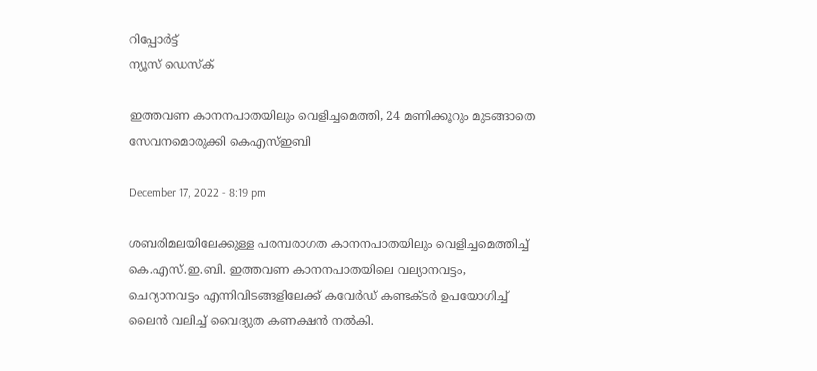റിപ്പോര്‍ട്ട്
ന്യൂസ് ഡെസ്ക്

ഇത്തവണ കാനനപാതയിലും വെളിച്ചമെത്തി, 24 മണിക്കൂറും മുടങ്ങാതെ സേവനമൊരുക്കി കെഎസ്ഇബി

December 17, 2022 - 8:19 pm

ശബരിമലയിലേക്കുള്ള പരമ്പരാഗത കാനനപാതയിലും വെളിച്ചമെത്തിച്ച് കെ.എസ്.ഇ.ബി. ഇത്തവണ കാനനപാതയിലെ വല്യാനവട്ടം, ചെറ്യാനവട്ടം എന്നിവിടങ്ങളിലേക്ക് കവേര്‍ഡ് കണ്ടക്ടര്‍ ഉപയോഗിച്ച് ലൈന്‍ വലിച്ച് വൈദ്യുത കണക്ഷന്‍ നല്‍കി.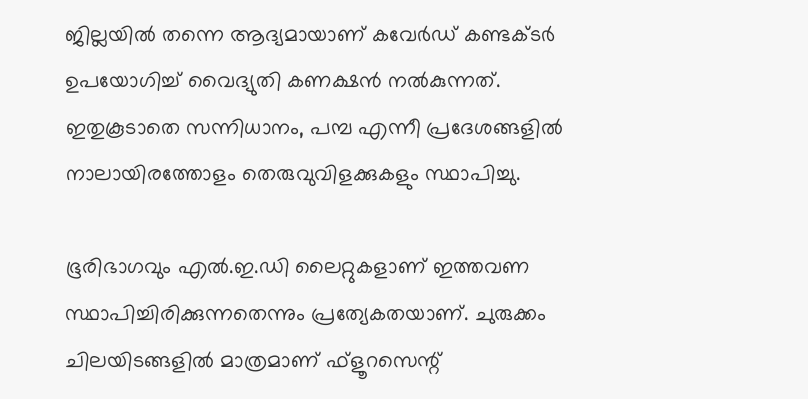ജില്ലയില്‍ തന്നെ ആദ്യമായാണ് കവേര്‍ഡ് കണ്ടക്ടര്‍ ഉപയോഗിച്ച് വൈദ്യുതി കണക്ഷന്‍ നല്‍കുന്നത്. ഇതുകൂടാതെ സന്നിധാനം, പമ്പ എന്നീ പ്രദേശങ്ങളില്‍ നാലായിരത്തോളം തെരുവുവിളക്കുകളും സ്ഥാപിച്ചു.

ഭൂരിഭാഗവും എല്‍.ഇ.ഡി ലൈറ്റുകളാണ് ഇത്തവണ സ്ഥാപിച്ചിരിക്കുന്നതെന്നും പ്രത്യേകതയാണ്. ചുരുക്കം ചിലയിടങ്ങളില്‍ മാത്രമാണ് ഫ്ളൂറസെന്റ്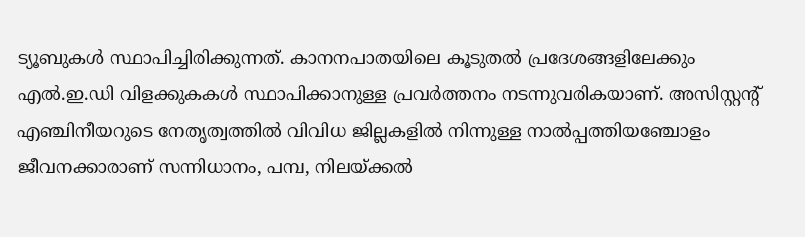ട്യൂബുകള്‍ സ്ഥാപിച്ചിരിക്കുന്നത്. കാനനപാതയിലെ കൂടുതല്‍ പ്രദേശങ്ങളിലേക്കും എല്‍.ഇ.ഡി വിളക്കുകകള്‍ സ്ഥാപിക്കാനുള്ള പ്രവര്‍ത്തനം നടന്നുവരികയാണ്. അസിസ്റ്റന്റ് എഞ്ചിനീയറുടെ നേതൃത്വത്തില്‍ വിവിധ ജില്ലകളില്‍ നിന്നുള്ള നാല്‍പ്പത്തിയഞ്ചോളം ജീവനക്കാരാണ് സന്നിധാനം, പമ്പ, നിലയ്ക്കല്‍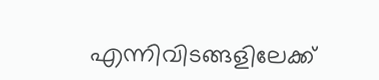എന്നിവിടങ്ങളിലേക്ക്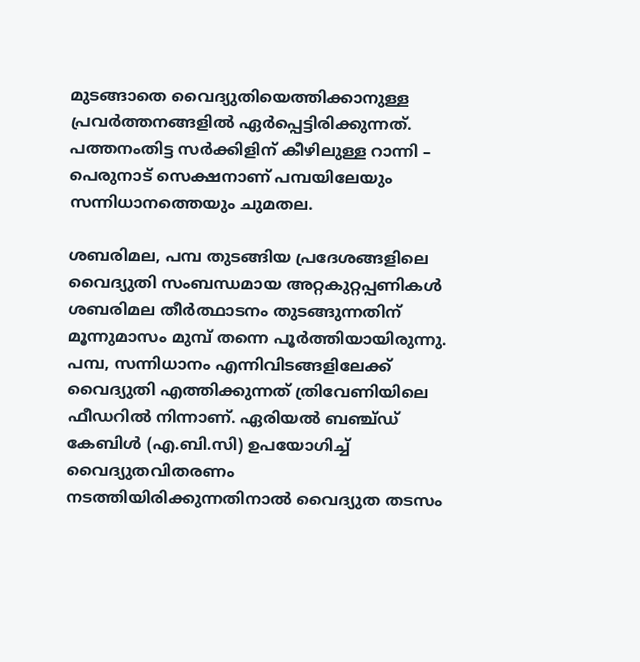മുടങ്ങാതെ വൈദ്യുതിയെത്തിക്കാനുള്ള പ്രവര്‍ത്തനങ്ങളില്‍ ഏര്‍പ്പെട്ടിരിക്കുന്നത്. പത്തനംതിട്ട സര്‍ക്കിളിന് കീഴിലുള്ള റാന്നി – പെരുനാട് സെക്ഷനാണ് പമ്പയിലേയും സന്നിധാനത്തെയും ചുമതല.

ശബരിമല, പമ്പ തുടങ്ങിയ പ്രദേശങ്ങളിലെ വൈദ്യുതി സംബന്ധമായ അറ്റകുറ്റപ്പണികള്‍ ശബരിമല തീര്‍ത്ഥാടനം തുടങ്ങുന്നതിന് മൂന്നുമാസം മുമ്പ് തന്നെ പൂര്‍ത്തിയായിരുന്നു. പമ്പ, സന്നിധാനം എന്നിവിടങ്ങളിലേക്ക് വൈദ്യുതി എത്തിക്കുന്നത് ത്രിവേണിയിലെ ഫീഡറില്‍ നിന്നാണ്. ഏരിയല്‍ ബഞ്ച്ഡ് കേബിള്‍ (എ.ബി.സി) ഉപയോഗിച്ച് വൈദ്യുതവിതരണം നടത്തിയിരിക്കുന്നതിനാല്‍ വൈദ്യുത തടസം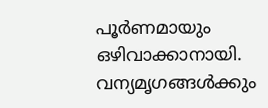പൂര്‍ണമായും ഒഴിവാക്കാനായി. വന്യമൃഗങ്ങള്‍ക്കും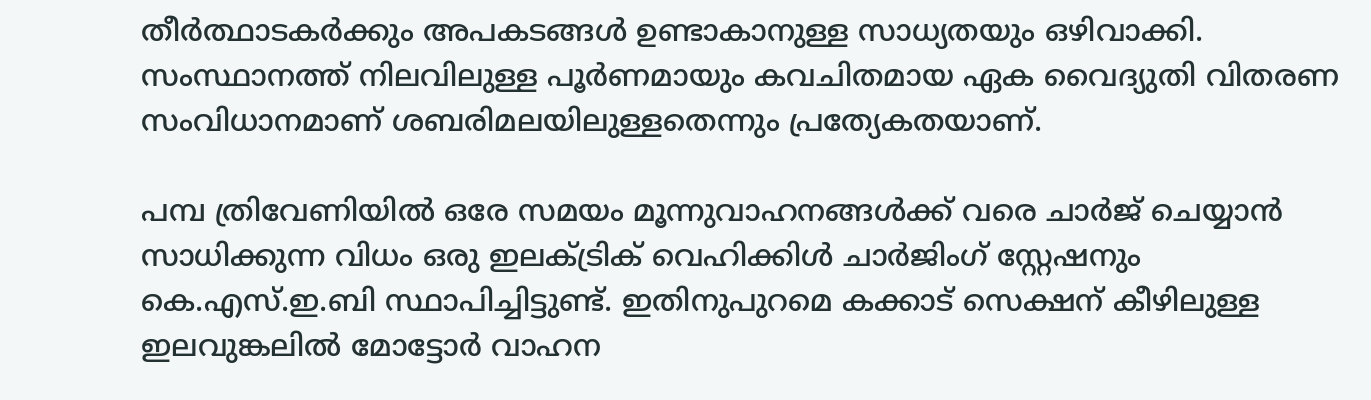തീര്‍ത്ഥാടകര്‍ക്കും അപകടങ്ങള്‍ ഉണ്ടാകാനുള്ള സാധ്യതയും ഒഴിവാക്കി. സംസ്ഥാനത്ത് നിലവിലുള്ള പൂര്‍ണമായും കവചിതമായ ഏക വൈദ്യുതി വിതരണ സംവിധാനമാണ് ശബരിമലയിലുള്ളതെന്നും പ്രത്യേകതയാണ്.

പമ്പ ത്രിവേണിയില്‍ ഒരേ സമയം മൂന്നുവാഹനങ്ങള്‍ക്ക് വരെ ചാര്‍ജ് ചെയ്യാന്‍ സാധിക്കുന്ന വിധം ഒരു ഇലക്ട്രിക് വെഹിക്കിള്‍ ചാര്‍ജിംഗ് സ്റ്റേഷനും കെ.എസ്.ഇ.ബി സ്ഥാപിച്ചിട്ടുണ്ട്. ഇതിനുപുറമെ കക്കാട് സെക്ഷന് കീഴിലുള്ള ഇലവുങ്കലില്‍ മോട്ടോര്‍ വാഹന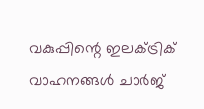വകുപ്പിന്റെ ഇലക്ട്രിക് വാഹനങ്ങള്‍ ചാര്‍ജ്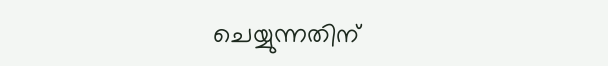ചെയ്യുന്നതിന്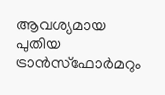ആവശ്യമായ പുതിയ ട്രാന്‍സ്ഫോര്‍മറും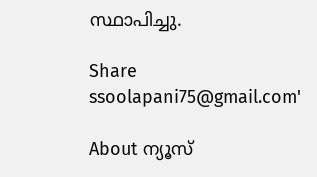സ്ഥാപിച്ചു.

Share
ssoolapani75@gmail.com'

About ന്യൂസ്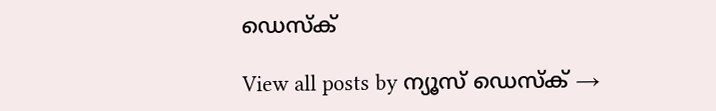ഡെസ്ക്

View all posts by ന്യൂസ് ഡെസ്ക് →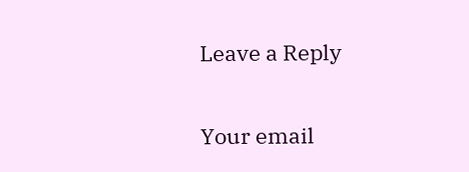Leave a Reply

Your email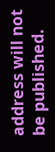address will not be published.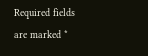Required fields are marked *